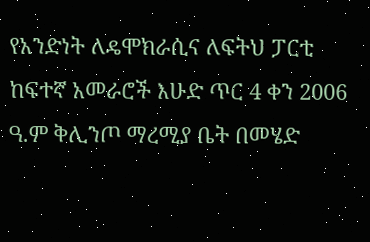የአንድነት ለዴሞክራሲና ለፍትህ ፓርቲ ከፍተኛ አመራሮች እሁድ ጥር 4 ቀን 2006 ዓ.ም ቅሊንጦ ማረሚያ ቤት በመሄድ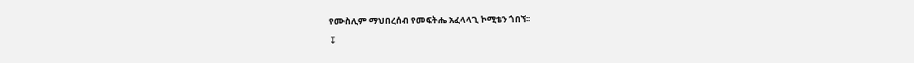የሙስሊም ማህበረሰብ የመፍትሔ አፈላላጊ ኮሚቴን ጎበኘ፡፡
↧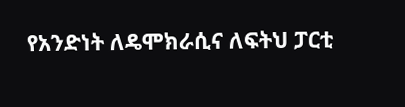የአንድነት ለዴሞክራሲና ለፍትህ ፓርቲ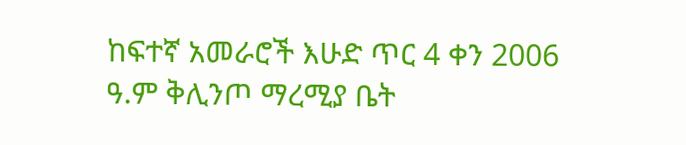ከፍተኛ አመራሮች እሁድ ጥር 4 ቀን 2006 ዓ.ም ቅሊንጦ ማረሚያ ቤት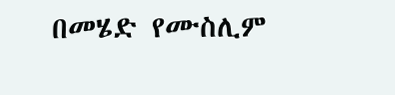በመሄድ የሙስሊም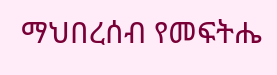ማህበረሰብ የመፍትሔ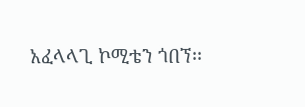አፈላላጊ ኮሚቴን ጎበኘ፡፡